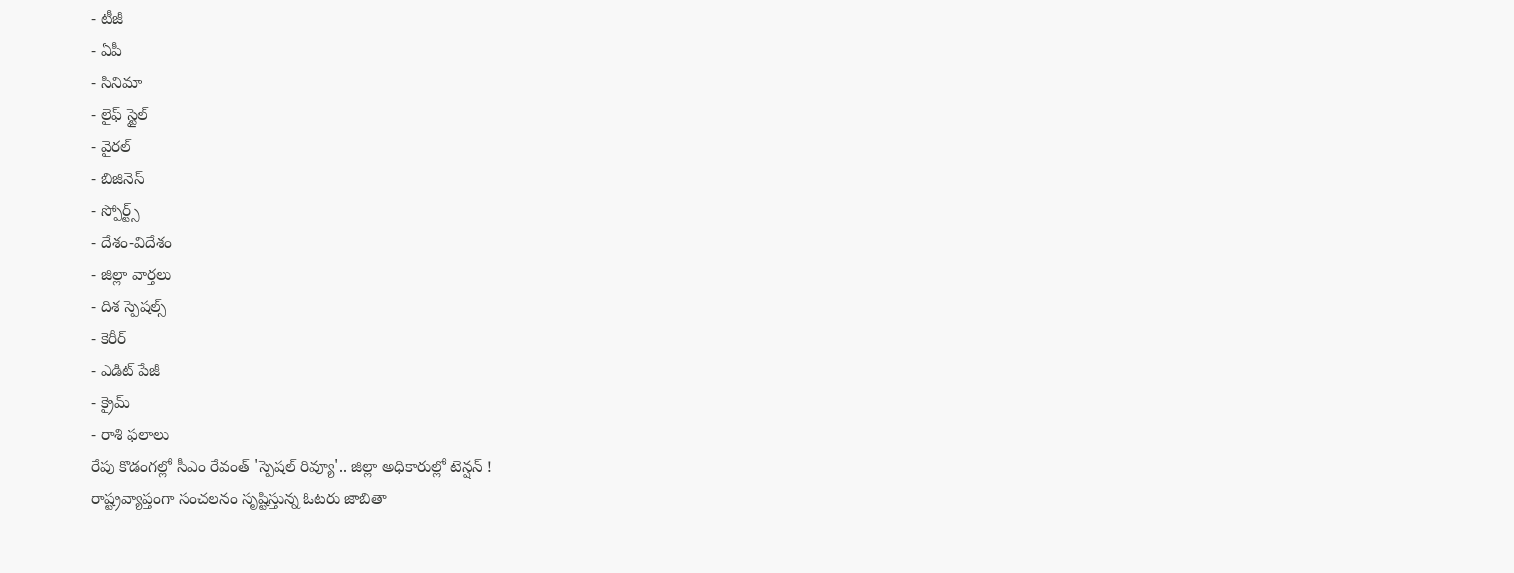- టీజీ
- ఏపీ
- సినిమా
- లైఫ్ స్టైల్
- వైరల్
- బిజినెస్
- స్పోర్ట్స్
- దేశం-విదేశం
- జిల్లా వార్తలు
- దిశ స్పెషల్స్
- కెరీర్
- ఎడిట్ పేజీ
- క్రైమ్
- రాశి ఫలాలు
రేపు కొడంగల్లో సీఎం రేవంత్ 'స్పెషల్ రివ్యూ'.. జిల్లా అధికారుల్లో టెన్షన్ !
రాష్ట్రవ్యాప్తంగా సంచలనం సృష్టిస్తున్న ఓటరు జాబితా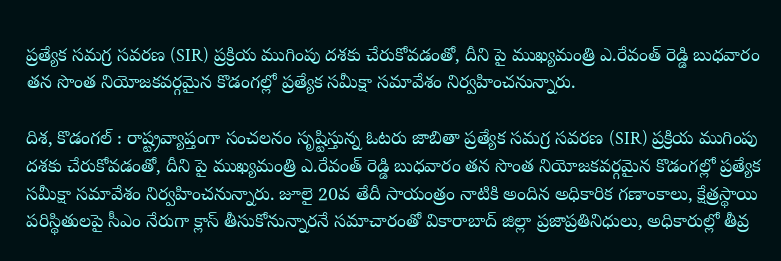ప్రత్యేక సమగ్ర సవరణ (SIR) ప్రక్రియ ముగింపు దశకు చేరుకోవడంతో, దీని పై ముఖ్యమంత్రి ఎ.రేవంత్ రెడ్డి బుధవారం తన సొంత నియోజకవర్గమైన కొడంగల్లో ప్రత్యేక సమీక్షా సమావేశం నిర్వహించనున్నారు.

దిశ, కొడంగల్ : రాష్ట్రవ్యాప్తంగా సంచలనం సృష్టిస్తున్న ఓటరు జాబితా ప్రత్యేక సమగ్ర సవరణ (SIR) ప్రక్రియ ముగింపు దశకు చేరుకోవడంతో, దీని పై ముఖ్యమంత్రి ఎ.రేవంత్ రెడ్డి బుధవారం తన సొంత నియోజకవర్గమైన కొడంగల్లో ప్రత్యేక సమీక్షా సమావేశం నిర్వహించనున్నారు. జూలై 20వ తేదీ సాయంత్రం నాటికి అందిన అధికారిక గణాంకాలు, క్షేత్రస్థాయి పరిస్థితులపై సీఎం నేరుగా క్లాస్ తీసుకోనున్నారనే సమాచారంతో వికారాబాద్ జిల్లా ప్రజాప్రతినిధులు, అధికారుల్లో తీవ్ర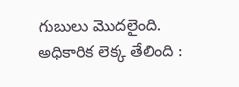గుబులు మొదలైంది.
అధికారిక లెక్క తేలింది :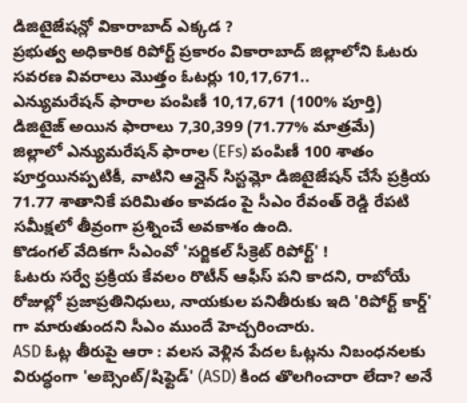డిజిటైజేషన్లో వికారాబాద్ ఎక్కడ ?
ప్రభుత్వ అధికారిక రిపోర్ట్ ప్రకారం వికారాబాద్ జిల్లాలోని ఓటరు సవరణ వివరాలు మొత్తం ఓటర్లు 10,17,671..
ఎన్యుమరేషన్ ఫారాల పంపిణీ 10,17,671 (100% పూర్తి)
డిజిటైజ్ అయిన ఫారాలు 7,30,399 (71.77% మాత్రమే)
జిల్లాలో ఎన్యుమరేషన్ ఫారాల (EFs) పంపిణీ 100 శాతం పూర్తయినప్పటికీ, వాటిని ఆన్లైన్ సిస్టమ్లో డిజిటైజేషన్ చేసే ప్రక్రియ 71.77 శాతానికే పరిమితం కావడం పై సీఎం రేవంత్ రెడ్డి రేపటి సమీక్షలో తీవ్రంగా ప్రశ్నించే అవకాశం ఉంది.
కొడంగల్ వేదికగా సీఎంవో 'సర్జికల్ సీక్రెట్ రిపోర్ట్' !
ఓటరు సర్వే ప్రక్రియ కేవలం రొటీన్ ఆఫీస్ పని కాదని, రాబోయే రోజుల్లో ప్రజాప్రతినిధులు, నాయకుల పనితీరుకు ఇది 'రిపోర్ట్ కార్డ్' గా మారుతుందని సీఎం ముందే హెచ్చరించారు.
ASD ఓట్ల తీరుపై ఆరా : వలస వెళ్లిన పేదల ఓట్లను నిబంధనలకు విరుద్ధంగా 'అబ్సెంట్/షిఫ్టెడ్' (ASD) కింద తొలగించారా లేదా? అనే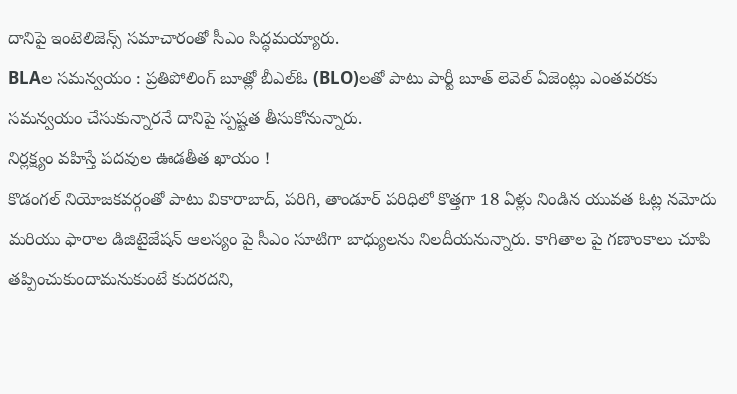దానిపై ఇంటెలిజెన్స్ సమాచారంతో సీఎం సిద్ధమయ్యారు.
BLAల సమన్వయం : ప్రతిపోలింగ్ బూత్లో బీఎల్ఓ (BLO)లతో పాటు పార్టీ బూత్ లెవెల్ ఏజెంట్లు ఎంతవరకు సమన్వయం చేసుకున్నారనే దానిపై స్పష్టత తీసుకోనున్నారు.
నిర్లక్ష్యం వహిస్తే పదవుల ఊడతీత ఖాయం !
కొడంగల్ నియోజకవర్గంతో పాటు వికారాబాద్, పరిగి, తాండూర్ పరిధిలో కొత్తగా 18 ఏళ్లు నిండిన యువత ఓట్ల నమోదు మరియు ఫారాల డిజిటైజేషన్ ఆలస్యం పై సీఎం సూటిగా బాధ్యులను నిలదీయనున్నారు. కాగితాల పై గణాంకాలు చూపి తప్పించుకుందామనుకుంటే కుదరదని,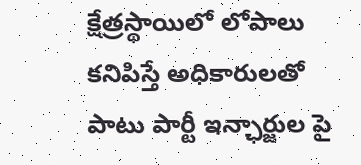క్షేత్రస్థాయిలో లోపాలు కనిపిస్తే అధికారులతో పాటు పార్టీ ఇన్ఛార్జుల పై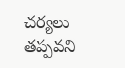చర్యలు తప్పవని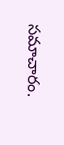సమాచారం.